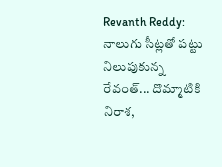Revanth Reddy: నాలుగు సీట్లతో పట్టు నిలుపుకున్న రేవంత్... దొమ్మాటికి నిరాశ,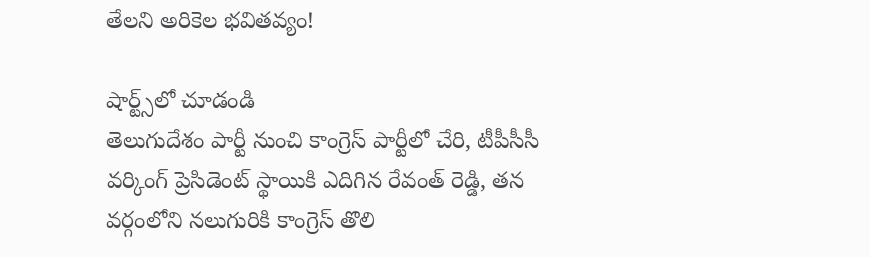తేలని అరికెల భవితవ్యం!

షార్ట్స్‌లో చూడండి
తెలుగుదేశం పార్టీ నుంచి కాంగ్రెస్ పార్టీలో చేరి, టీపీసీసీ వర్కింగ్ ప్రెసిడెంట్ స్థాయికి ఎదిగిన రేవంత్ రెడ్డి, తన వర్గంలోని నలుగురికి కాంగ్రెస్ తొలి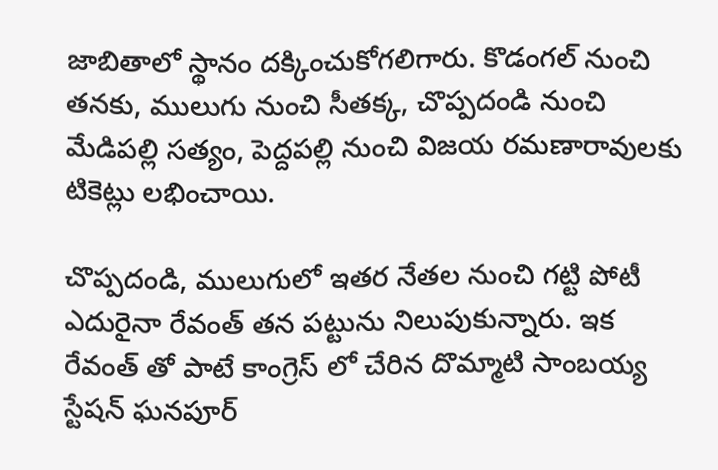జాబితాలో స్థానం దక్కించుకోగలిగారు. కొడంగల్ నుంచి తనకు, ములుగు నుంచి సీతక్క, చొప్పదండి నుంచి మేడిపల్లి సత్యం, పెద్దపల్లి నుంచి విజయ రమణారావులకు టికెట్లు లభించాయి.

చొప్పదండి, ములుగులో ఇతర నేతల నుంచి గట్టి పోటీ ఎదురైనా రేవంత్ తన పట్టును నిలుపుకున్నారు. ఇక రేవంత్ తో పాటే కాంగ్రెస్ లో చేరిన దొమ్మాటి సాంబయ్య స్టేషన్ ఘనపూర్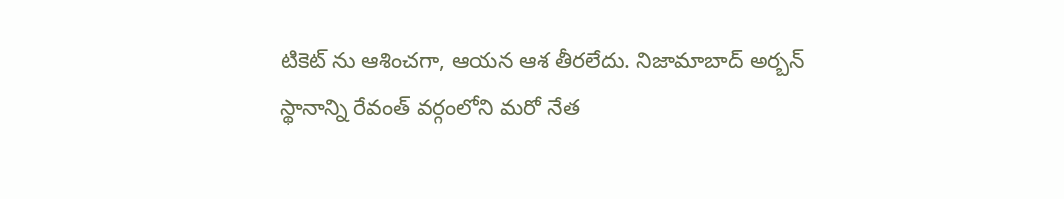టికెట్ ను ఆశించగా, ఆయన ఆశ తీరలేదు. నిజామాబాద్ అర్బన్ స్థానాన్ని రేవంత్ వర్గంలోని మరో నేత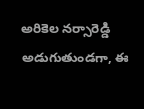అరికెల నర్సారెడ్డి అడుగుతుండగా, ఈ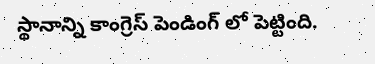స్థానాన్ని కాంగ్రెస్ పెండింగ్ లో పెట్టింది.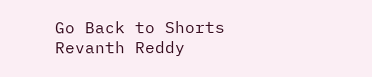Go Back to Shorts
Revanth Reddy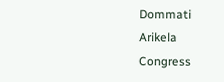Dommati
Arikela
Congress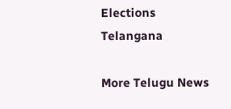Elections
Telangana

More Telugu News